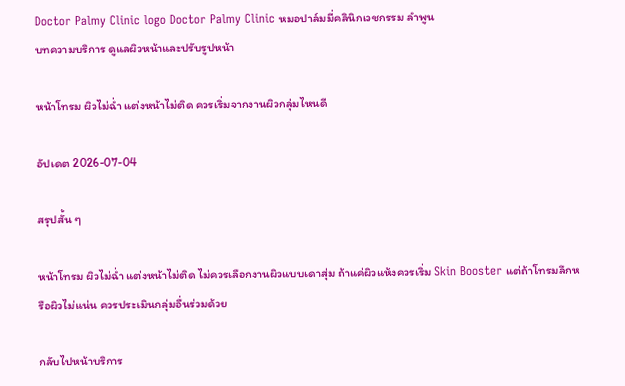Doctor Palmy Clinic logo Doctor Palmy Clinic หมอปาล์มมี่คลินิกเวชกรรม ลำพูน
บทความบริการ ดูแลผิวหน้าและปรับรูปหน้า

หน้าโทรม ผิวไม่ฉ่ำ แต่งหน้าไม่ติด ควรเริ่มจากงานผิวกลุ่มไหนดี

อัปเดต 2026-07-04

สรุปสั้น ๆ

หน้าโทรม ผิวไม่ฉ่ำ แต่งหน้าไม่ติด ไม่ควรเลือกงานผิวแบบเดาสุ่ม ถ้าแค่ผิวแห้งควรเริ่ม Skin Booster แต่ถ้าโทรมลึกหรือผิวไม่แน่น ควรประเมินกลุ่มอื่นร่วมด้วย

กลับไปหน้าบริการ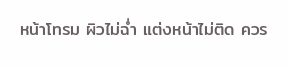หน้าโทรม ผิวไม่ฉ่ำ แต่งหน้าไม่ติด ควร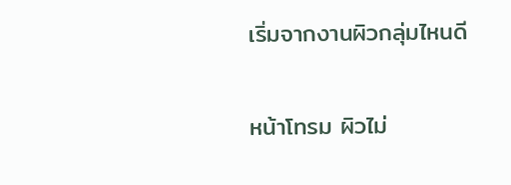เริ่มจากงานผิวกลุ่มไหนดี

หน้าโทรม ผิวไม่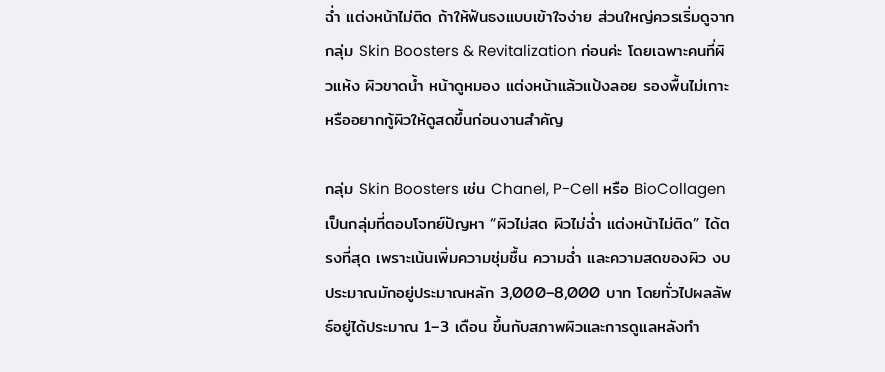ฉ่ำ แต่งหน้าไม่ติด ถ้าให้ฟันธงแบบเข้าใจง่าย ส่วนใหญ่ควรเริ่มดูจากกลุ่ม Skin Boosters & Revitalization ก่อนค่ะ โดยเฉพาะคนที่ผิวแห้ง ผิวขาดน้ำ หน้าดูหมอง แต่งหน้าแล้วแป้งลอย รองพื้นไม่เกาะ หรืออยากกู้ผิวให้ดูสดขึ้นก่อนงานสำคัญ

กลุ่ม Skin Boosters เช่น Chanel, P-Cell หรือ BioCollagen เป็นกลุ่มที่ตอบโจทย์ปัญหา “ผิวไม่สด ผิวไม่ฉ่ำ แต่งหน้าไม่ติด” ได้ตรงที่สุด เพราะเน้นเพิ่มความชุ่มชื้น ความฉ่ำ และความสดของผิว งบประมาณมักอยู่ประมาณหลัก 3,000–8,000 บาท โดยทั่วไปผลลัพธ์อยู่ได้ประมาณ 1–3 เดือน ขึ้นกับสภาพผิวและการดูแลหลังทำ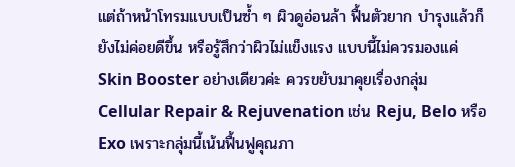แต่ถ้าหน้าโทรมแบบเป็นซ้ำ ๆ ผิวดูอ่อนล้า ฟื้นตัวยาก บำรุงแล้วก็ยังไม่ค่อยดีขึ้น หรือรู้สึกว่าผิวไม่แข็งแรง แบบนี้ไม่ควรมองแค่ Skin Booster อย่างเดียวค่ะ ควรขยับมาคุยเรื่องกลุ่ม Cellular Repair & Rejuvenation เช่น Reju, Belo หรือ Exo เพราะกลุ่มนี้เน้นฟื้นฟูคุณภา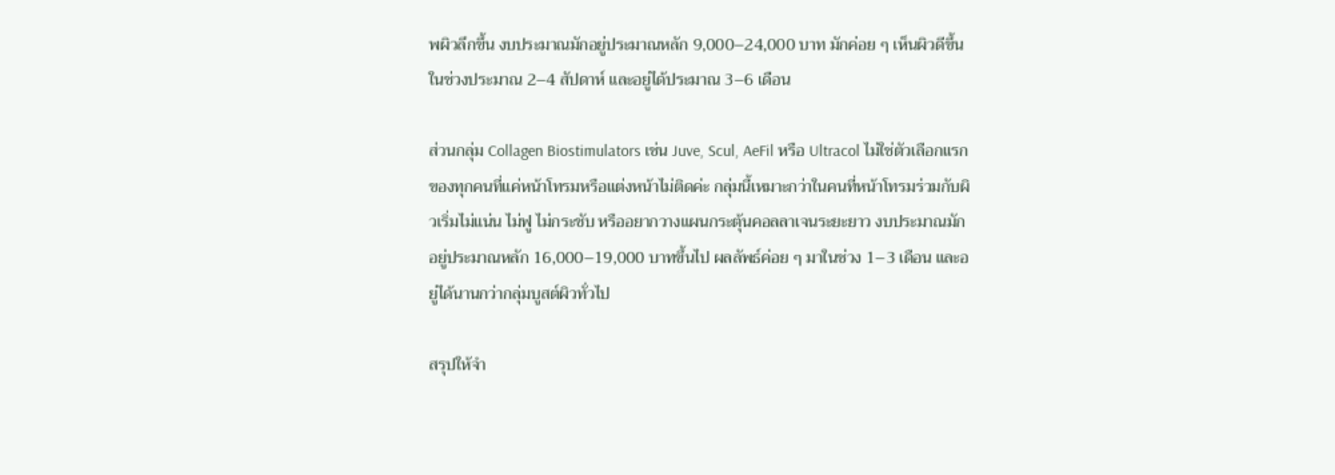พผิวลึกขึ้น งบประมาณมักอยู่ประมาณหลัก 9,000–24,000 บาท มักค่อย ๆ เห็นผิวดีขึ้นในช่วงประมาณ 2–4 สัปดาห์ และอยู่ได้ประมาณ 3–6 เดือน

ส่วนกลุ่ม Collagen Biostimulators เช่น Juve, Scul, AeFil หรือ Ultracol ไม่ใช่ตัวเลือกแรกของทุกคนที่แค่หน้าโทรมหรือแต่งหน้าไม่ติดค่ะ กลุ่มนี้เหมาะกว่าในคนที่หน้าโทรมร่วมกับผิวเริ่มไม่แน่น ไม่ฟู ไม่กระชับ หรืออยากวางแผนกระตุ้นคอลลาเจนระยะยาว งบประมาณมักอยู่ประมาณหลัก 16,000–19,000 บาทขึ้นไป ผลลัพธ์ค่อย ๆ มาในช่วง 1–3 เดือน และอยู่ได้นานกว่ากลุ่มบูสต์ผิวทั่วไป

สรุปให้จำ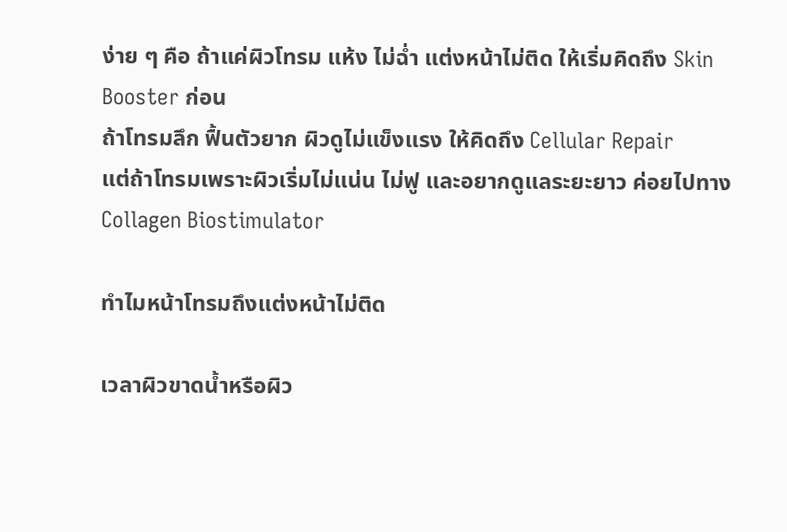ง่าย ๆ คือ ถ้าแค่ผิวโทรม แห้ง ไม่ฉ่ำ แต่งหน้าไม่ติด ให้เริ่มคิดถึง Skin Booster ก่อน
ถ้าโทรมลึก ฟื้นตัวยาก ผิวดูไม่แข็งแรง ให้คิดถึง Cellular Repair
แต่ถ้าโทรมเพราะผิวเริ่มไม่แน่น ไม่ฟู และอยากดูแลระยะยาว ค่อยไปทาง Collagen Biostimulator

ทำไมหน้าโทรมถึงแต่งหน้าไม่ติด

เวลาผิวขาดน้ำหรือผิว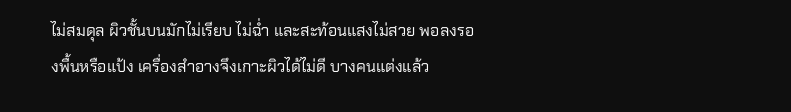ไม่สมดุล ผิวชั้นบนมักไม่เรียบ ไม่ฉ่ำ และสะท้อนแสงไม่สวย พอลงรองพื้นหรือแป้ง เครื่องสำอางจึงเกาะผิวได้ไม่ดี บางคนแต่งแล้ว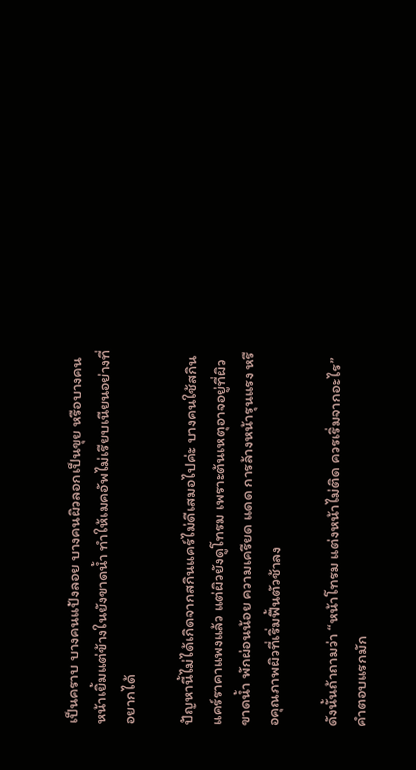เป็นคราบ บางคนแป้งลอย บางคนผิวลอกเป็นขุย หรือบางคนหน้าเยิ้มแต่ข้างในยังขาดน้ำ ทำให้เมคอัพไม่เรียบเนียนอย่างที่อยากได้

ปัญหานี้ไม่ได้เกิดจากสกินแคร์ไม่ดีเสมอไปค่ะ บางคนใช้สกินแคร์ราคาแพงแล้ว แต่ผิวยังดูโทรม เพราะต้นเหตุอาจอยู่ที่ผิวขาดน้ำ พักผ่อนน้อย ความเครียด แดด การล้างหน้ารุนแรง หรือคุณภาพผิวที่เริ่มฟื้นตัวช้าลง

ดังนั้นถ้าถามว่า “หน้าโทรม แต่งหน้าไม่ติด ควรเริ่มจากอะไร” คำตอบแรกมัก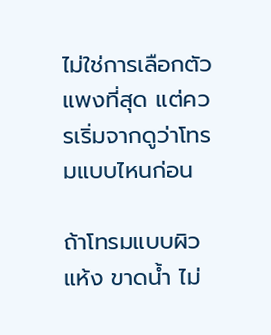ไม่ใช่การเลือกตัวแพงที่สุด แต่ควรเริ่มจากดูว่าโทรมแบบไหนก่อน

ถ้าโทรมแบบผิวแห้ง ขาดน้ำ ไม่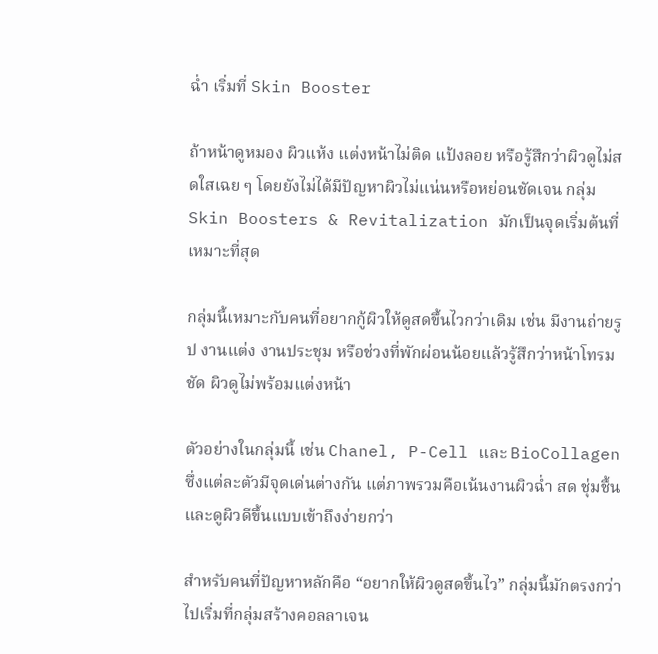ฉ่ำ เริ่มที่ Skin Booster

ถ้าหน้าดูหมอง ผิวแห้ง แต่งหน้าไม่ติด แป้งลอย หรือรู้สึกว่าผิวดูไม่สดใสเฉย ๆ โดยยังไม่ได้มีปัญหาผิวไม่แน่นหรือหย่อนชัดเจน กลุ่ม Skin Boosters & Revitalization มักเป็นจุดเริ่มต้นที่เหมาะที่สุด

กลุ่มนี้เหมาะกับคนที่อยากกู้ผิวให้ดูสดขึ้นไวกว่าเดิม เช่น มีงานถ่ายรูป งานแต่ง งานประชุม หรือช่วงที่พักผ่อนน้อยแล้วรู้สึกว่าหน้าโทรมชัด ผิวดูไม่พร้อมแต่งหน้า

ตัวอย่างในกลุ่มนี้ เช่น Chanel, P-Cell และ BioCollagen ซึ่งแต่ละตัวมีจุดเด่นต่างกัน แต่ภาพรวมคือเน้นงานผิวฉ่ำ สด ชุ่มชื้น และดูผิวดีขึ้นแบบเข้าถึงง่ายกว่า

สำหรับคนที่ปัญหาหลักคือ “อยากให้ผิวดูสดขึ้นไว” กลุ่มนี้มักตรงกว่าไปเริ่มที่กลุ่มสร้างคอลลาเจน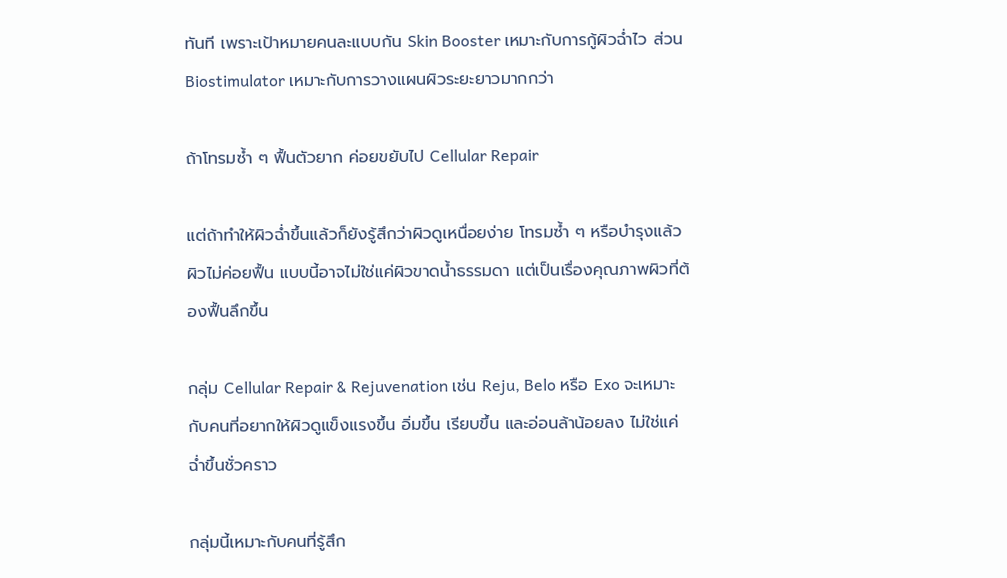ทันที เพราะเป้าหมายคนละแบบกัน Skin Booster เหมาะกับการกู้ผิวฉ่ำไว ส่วน Biostimulator เหมาะกับการวางแผนผิวระยะยาวมากกว่า

ถ้าโทรมซ้ำ ๆ ฟื้นตัวยาก ค่อยขยับไป Cellular Repair

แต่ถ้าทำให้ผิวฉ่ำขึ้นแล้วก็ยังรู้สึกว่าผิวดูเหนื่อยง่าย โทรมซ้ำ ๆ หรือบำรุงแล้วผิวไม่ค่อยฟื้น แบบนี้อาจไม่ใช่แค่ผิวขาดน้ำธรรมดา แต่เป็นเรื่องคุณภาพผิวที่ต้องฟื้นลึกขึ้น

กลุ่ม Cellular Repair & Rejuvenation เช่น Reju, Belo หรือ Exo จะเหมาะกับคนที่อยากให้ผิวดูแข็งแรงขึ้น อิ่มขึ้น เรียบขึ้น และอ่อนล้าน้อยลง ไม่ใช่แค่ฉ่ำขึ้นชั่วคราว

กลุ่มนี้เหมาะกับคนที่รู้สึก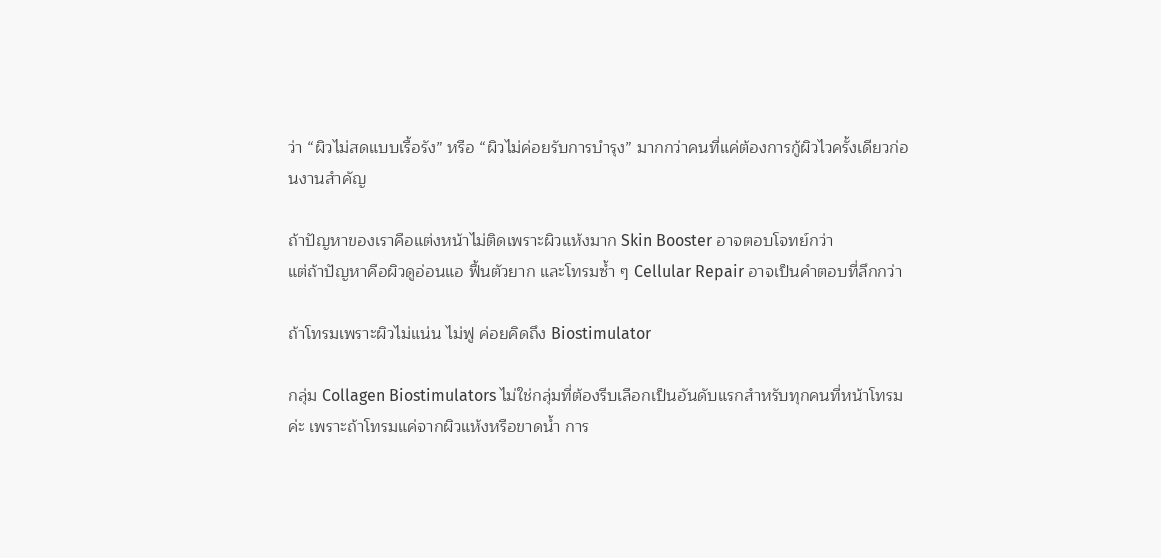ว่า “ผิวไม่สดแบบเรื้อรัง” หรือ “ผิวไม่ค่อยรับการบำรุง” มากกว่าคนที่แค่ต้องการกู้ผิวไวครั้งเดียวก่อนงานสำคัญ

ถ้าปัญหาของเราคือแต่งหน้าไม่ติดเพราะผิวแห้งมาก Skin Booster อาจตอบโจทย์กว่า
แต่ถ้าปัญหาคือผิวดูอ่อนแอ ฟื้นตัวยาก และโทรมซ้ำ ๆ Cellular Repair อาจเป็นคำตอบที่ลึกกว่า

ถ้าโทรมเพราะผิวไม่แน่น ไม่ฟู ค่อยคิดถึง Biostimulator

กลุ่ม Collagen Biostimulators ไม่ใช่กลุ่มที่ต้องรีบเลือกเป็นอันดับแรกสำหรับทุกคนที่หน้าโทรมค่ะ เพราะถ้าโทรมแค่จากผิวแห้งหรือขาดน้ำ การ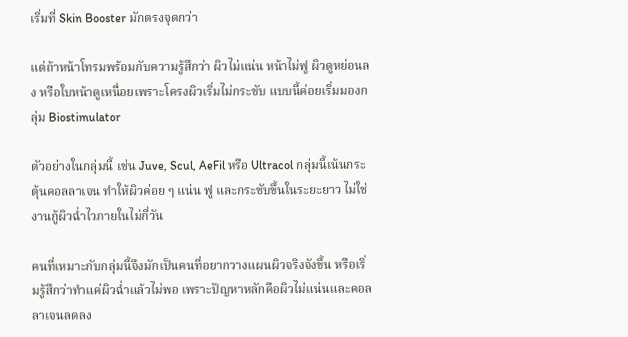เริ่มที่ Skin Booster มักตรงจุดกว่า

แต่ถ้าหน้าโทรมพร้อมกับความรู้สึกว่า ผิวไม่แน่น หน้าไม่ฟู ผิวดูหย่อนลง หรือใบหน้าดูเหนื่อยเพราะโครงผิวเริ่มไม่กระชับ แบบนี้ค่อยเริ่มมองกลุ่ม Biostimulator

ตัวอย่างในกลุ่มนี้ เช่น Juve, Scul, AeFil หรือ Ultracol กลุ่มนี้เน้นกระตุ้นคอลลาเจน ทำให้ผิวค่อย ๆ แน่น ฟู และกระชับขึ้นในระยะยาว ไม่ใช่งานกู้ผิวฉ่ำไวภายในไม่กี่วัน

คนที่เหมาะกับกลุ่มนี้จึงมักเป็นคนที่อยากวางแผนผิวจริงจังขึ้น หรือเริ่มรู้สึกว่าทำแค่ผิวฉ่ำแล้วไม่พอ เพราะปัญหาหลักคือผิวไม่แน่นและคอลลาเจนลดลง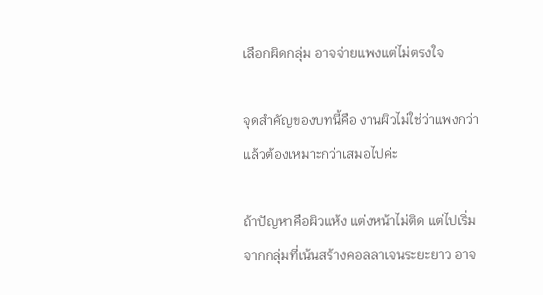เลือกผิดกลุ่ม อาจจ่ายแพงแต่ไม่ตรงใจ

จุดสำคัญของบทนี้คือ งานผิวไม่ใช่ว่าแพงกว่าแล้วต้องเหมาะกว่าเสมอไปค่ะ

ถ้าปัญหาคือผิวแห้ง แต่งหน้าไม่ติด แต่ไปเริ่มจากกลุ่มที่เน้นสร้างคอลลาเจนระยะยาว อาจ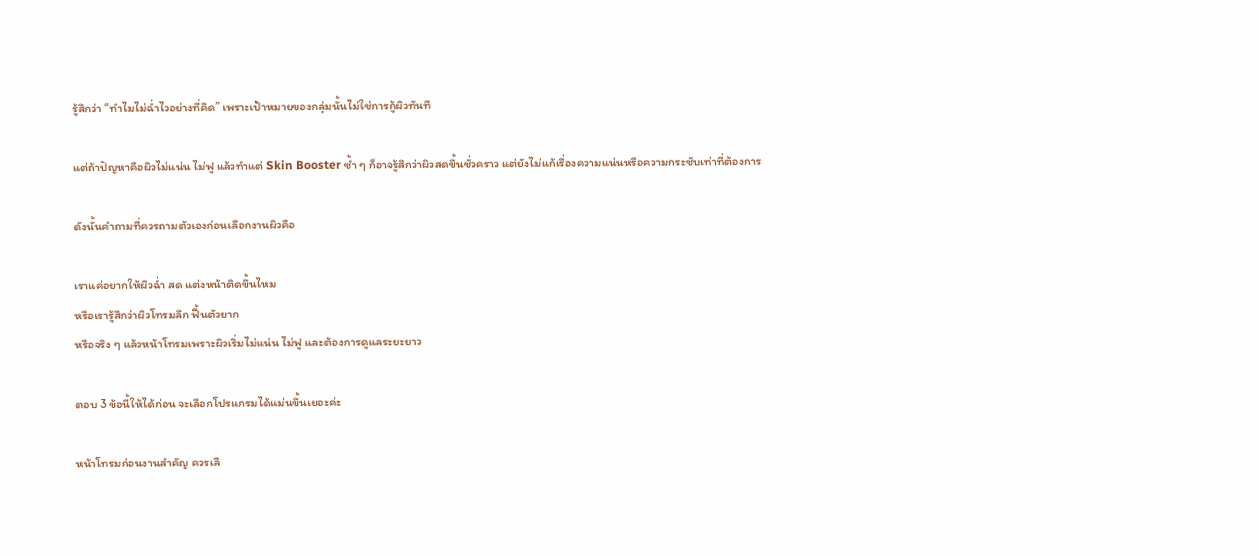รู้สึกว่า “ทำไมไม่ฉ่ำไวอย่างที่คิด” เพราะเป้าหมายของกลุ่มนั้นไม่ใช่การกู้ผิวทันที

แต่ถ้าปัญหาคือผิวไม่แน่น ไม่ฟู แล้วทำแต่ Skin Booster ซ้ำ ๆ ก็อาจรู้สึกว่าผิวสดขึ้นชั่วคราว แต่ยังไม่แก้เรื่องความแน่นหรือความกระชับเท่าที่ต้องการ

ดังนั้นคำถามที่ควรถามตัวเองก่อนเลือกงานผิวคือ

เราแค่อยากให้ผิวฉ่ำ สด แต่งหน้าติดขึ้นไหม
หรือเรารู้สึกว่าผิวโทรมลึก ฟื้นตัวยาก
หรือจริง ๆ แล้วหน้าโทรมเพราะผิวเริ่มไม่แน่น ไม่ฟู และต้องการดูแลระยะยาว

ตอบ 3 ข้อนี้ให้ได้ก่อน จะเลือกโปรแกรมได้แม่นขึ้นเยอะค่ะ

หน้าโทรมก่อนงานสำคัญ ควรเลื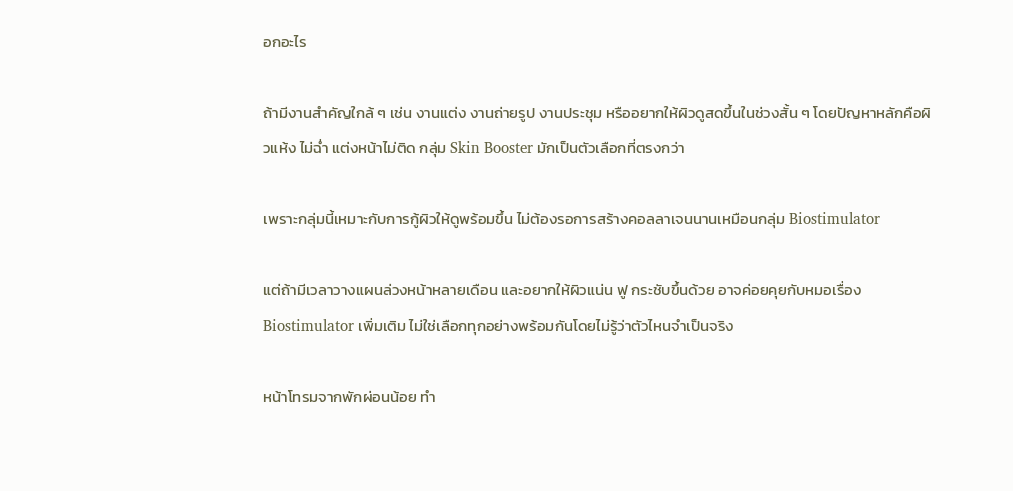อกอะไร

ถ้ามีงานสำคัญใกล้ ๆ เช่น งานแต่ง งานถ่ายรูป งานประชุม หรืออยากให้ผิวดูสดขึ้นในช่วงสั้น ๆ โดยปัญหาหลักคือผิวแห้ง ไม่ฉ่ำ แต่งหน้าไม่ติด กลุ่ม Skin Booster มักเป็นตัวเลือกที่ตรงกว่า

เพราะกลุ่มนี้เหมาะกับการกู้ผิวให้ดูพร้อมขึ้น ไม่ต้องรอการสร้างคอลลาเจนนานเหมือนกลุ่ม Biostimulator

แต่ถ้ามีเวลาวางแผนล่วงหน้าหลายเดือน และอยากให้ผิวแน่น ฟู กระชับขึ้นด้วย อาจค่อยคุยกับหมอเรื่อง Biostimulator เพิ่มเติม ไม่ใช่เลือกทุกอย่างพร้อมกันโดยไม่รู้ว่าตัวไหนจำเป็นจริง

หน้าโทรมจากพักผ่อนน้อย ทำ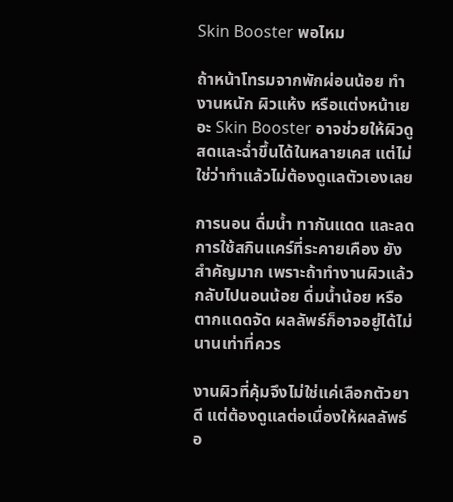Skin Booster พอไหม

ถ้าหน้าโทรมจากพักผ่อนน้อย ทำงานหนัก ผิวแห้ง หรือแต่งหน้าเยอะ Skin Booster อาจช่วยให้ผิวดูสดและฉ่ำขึ้นได้ในหลายเคส แต่ไม่ใช่ว่าทำแล้วไม่ต้องดูแลตัวเองเลย

การนอน ดื่มน้ำ ทากันแดด และลดการใช้สกินแคร์ที่ระคายเคือง ยังสำคัญมาก เพราะถ้าทำงานผิวแล้วกลับไปนอนน้อย ดื่มน้ำน้อย หรือตากแดดจัด ผลลัพธ์ก็อาจอยู่ได้ไม่นานเท่าที่ควร

งานผิวที่คุ้มจึงไม่ใช่แค่เลือกตัวยาดี แต่ต้องดูแลต่อเนื่องให้ผลลัพธ์อ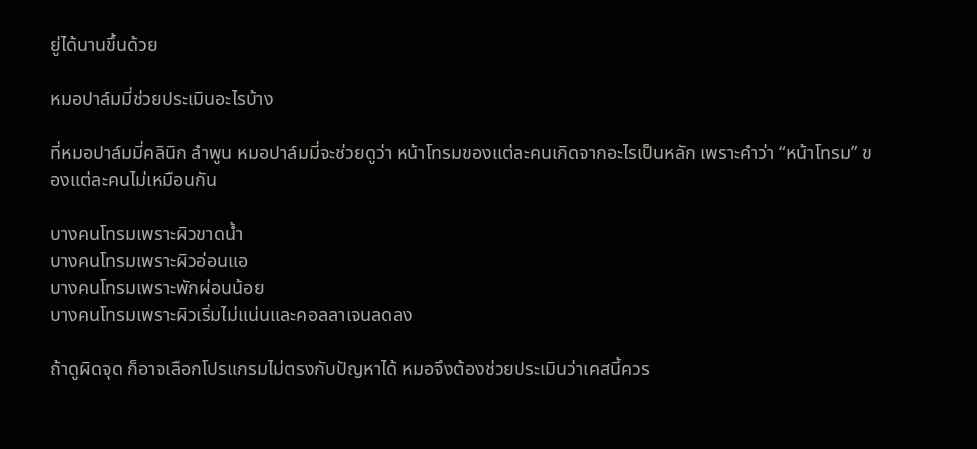ยู่ได้นานขึ้นด้วย

หมอปาล์มมี่ช่วยประเมินอะไรบ้าง

ที่หมอปาล์มมี่คลินิก ลำพูน หมอปาล์มมี่จะช่วยดูว่า หน้าโทรมของแต่ละคนเกิดจากอะไรเป็นหลัก เพราะคำว่า “หน้าโทรม” ของแต่ละคนไม่เหมือนกัน

บางคนโทรมเพราะผิวขาดน้ำ
บางคนโทรมเพราะผิวอ่อนแอ
บางคนโทรมเพราะพักผ่อนน้อย
บางคนโทรมเพราะผิวเริ่มไม่แน่นและคอลลาเจนลดลง

ถ้าดูผิดจุด ก็อาจเลือกโปรแกรมไม่ตรงกับปัญหาได้ หมอจึงต้องช่วยประเมินว่าเคสนี้ควร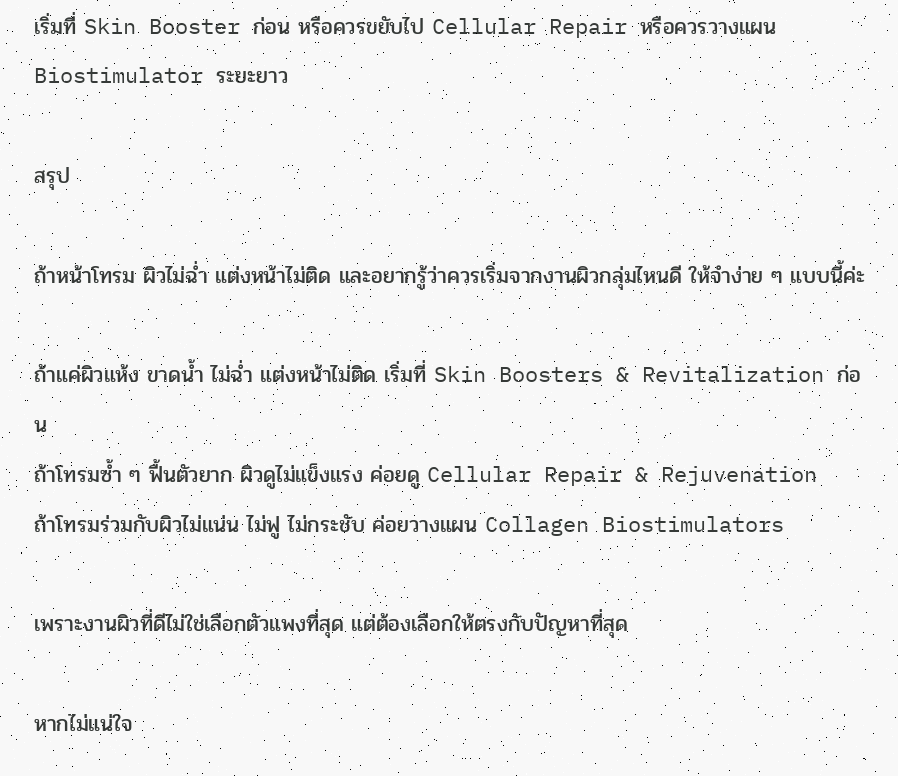เริ่มที่ Skin Booster ก่อน หรือควรขยับไป Cellular Repair หรือควรวางแผน Biostimulator ระยะยาว

สรุป

ถ้าหน้าโทรม ผิวไม่ฉ่ำ แต่งหน้าไม่ติด และอยากรู้ว่าควรเริ่มจากงานผิวกลุ่มไหนดี ให้จำง่าย ๆ แบบนี้ค่ะ

ถ้าแค่ผิวแห้ง ขาดน้ำ ไม่ฉ่ำ แต่งหน้าไม่ติด เริ่มที่ Skin Boosters & Revitalization ก่อน
ถ้าโทรมซ้ำ ๆ ฟื้นตัวยาก ผิวดูไม่แข็งแรง ค่อยดู Cellular Repair & Rejuvenation
ถ้าโทรมร่วมกับผิวไม่แน่น ไม่ฟู ไม่กระชับ ค่อยวางแผน Collagen Biostimulators

เพราะงานผิวที่ดีไม่ใช่เลือกตัวแพงที่สุด แต่ต้องเลือกให้ตรงกับปัญหาที่สุด

หากไม่แน่ใจ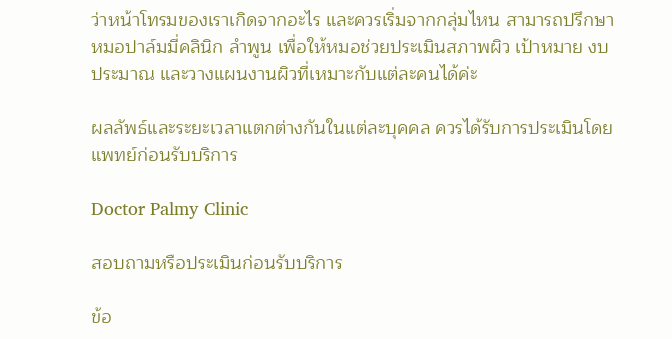ว่าหน้าโทรมของเราเกิดจากอะไร และควรเริ่มจากกลุ่มไหน สามารถปรึกษาหมอปาล์มมี่คลินิก ลำพูน เพื่อให้หมอช่วยประเมินสภาพผิว เป้าหมาย งบประมาณ และวางแผนงานผิวที่เหมาะกับแต่ละคนได้ค่ะ

ผลลัพธ์และระยะเวลาแตกต่างกันในแต่ละบุคคล ควรได้รับการประเมินโดยแพทย์ก่อนรับบริการ

Doctor Palmy Clinic

สอบถามหรือประเมินก่อนรับบริการ

ข้อ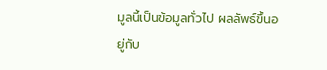มูลนี้เป็นข้อมูลทั่วไป ผลลัพธ์ขึ้นอยู่กับ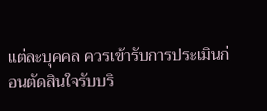แต่ละบุคคล ควรเข้ารับการประเมินก่อนตัดสินใจรับบริ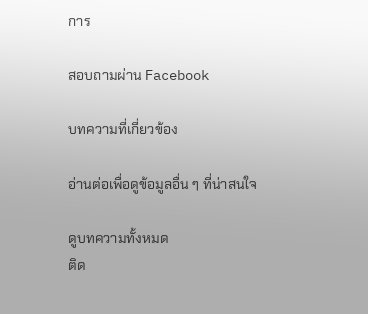การ

สอบถามผ่าน Facebook

บทความที่เกี่ยวข้อง

อ่านต่อเพื่อดูข้อมูลอื่น ๆ ที่น่าสนใจ

ดูบทความทั้งหมด
ติด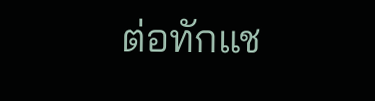ต่อทักแช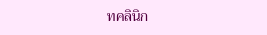ทคลินิก